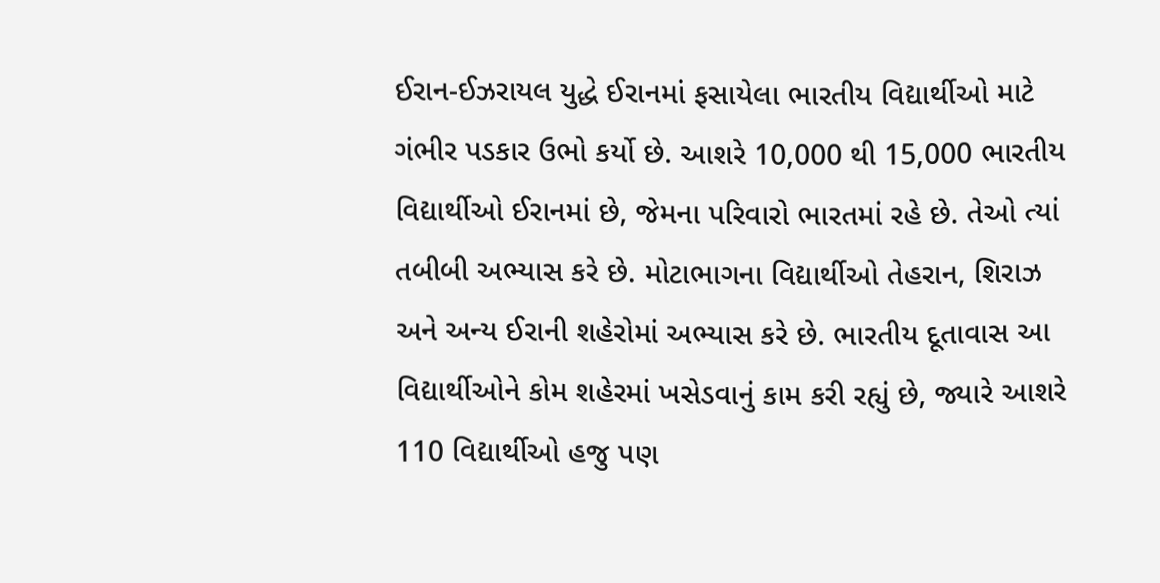ઈરાન-ઈઝરાયલ યુદ્ધે ઈરાનમાં ફસાયેલા ભારતીય વિદ્યાર્થીઓ માટે ગંભીર પડકાર ઉભો કર્યો છે. આશરે 10,000 થી 15,000 ભારતીય વિદ્યાર્થીઓ ઈરાનમાં છે, જેમના પરિવારો ભારતમાં રહે છે. તેઓ ત્યાં તબીબી અભ્યાસ કરે છે. મોટાભાગના વિદ્યાર્થીઓ તેહરાન, શિરાઝ અને અન્ય ઈરાની શહેરોમાં અભ્યાસ કરે છે. ભારતીય દૂતાવાસ આ વિદ્યાર્થીઓને કોમ શહેરમાં ખસેડવાનું કામ કરી રહ્યું છે, જ્યારે આશરે 110 વિદ્યાર્થીઓ હજુ પણ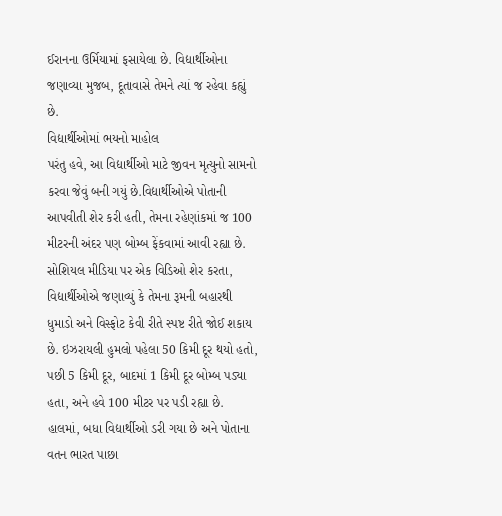ઈરાનના ઉર્મિયામાં ફસાયેલા છે. વિદ્યાર્થીઓના જણાવ્યા મુજબ, દૂતાવાસે તેમને ત્યાં જ રહેવા કહ્યું છે.
વિદ્યાર્થીઓમાં ભયનો માહોલ
પરંતુ હવે, આ વિદ્યાર્થીઓ માટે જીવન મૃત્યુનો સામનો કરવા જેવું બની ગયું છે.વિદ્યાર્થીઓએ પોતાની આપવીતી શેર કરી હતી, તેમના રહેણાંકમાં જ 100 મીટરની અંદર પણ બોમ્બ ફેંકવામાં આવી રહ્યા છે. સોશિયલ મીડિયા પર એક વિડિઓ શેર કરતા, વિદ્યાર્થીઓએ જણાવ્યું કે તેમના રૂમની બહારથી ધુમાડો અને વિસ્ફોટ કેવી રીતે સ્પષ્ટ રીતે જોઈ શકાય છે. ઇઝરાયલી હુમલો પહેલા 50 કિમી દૂર થયો હતો, પછી 5 કિમી દૂર, બાદમાં 1 કિમી દૂર બોમ્બ પડ્યા હતા, અને હવે 100 મીટર પર પડી રહ્યા છે. હાલમાં, બધા વિદ્યાર્થીઓ ડરી ગયા છે અને પોતાના વતન ભારત પાછા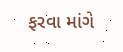ફરવા માંગે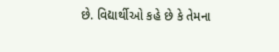છે. વિદ્યાર્થીઓ કહે છે કે તેમના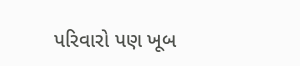પરિવારો પણ ખૂબ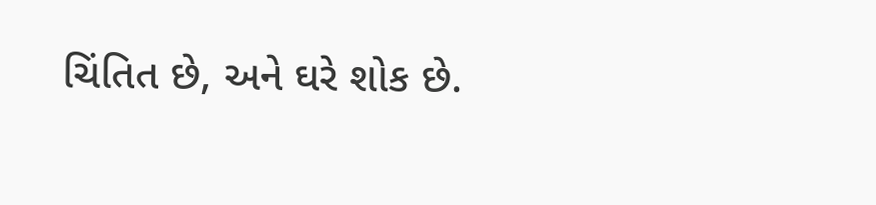ચિંતિત છે, અને ઘરે શોક છે.